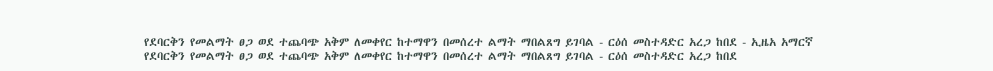የደባርቅን የመልማት ፀጋ ወደ ተጨባጭ አቅም ለመቀየር ከተማዋን በመሰረተ ልማት ማበልጸግ ይገባል - ርዕሰ መስተዳድር አረጋ ከበደ - ኢዜአ አማርኛ
የደባርቅን የመልማት ፀጋ ወደ ተጨባጭ አቅም ለመቀየር ከተማዋን በመሰረተ ልማት ማበልጸግ ይገባል - ርዕሰ መስተዳድር አረጋ ከበደ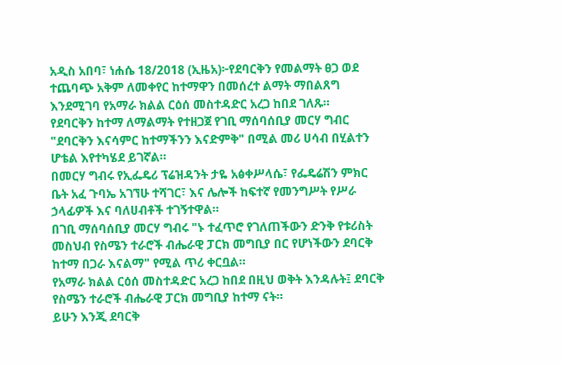አዲስ አበባ፣ ነሐሴ 18/2018 (ኢዜአ)፦የደባርቅን የመልማት ፀጋ ወደ ተጨባጭ አቅም ለመቀየር ከተማዋን በመሰረተ ልማት ማበልጸግ እንደሚገባ የአማራ ክልል ርዕሰ መስተዳድር አረጋ ከበደ ገለጹ።
የደባርቅን ከተማ ለማልማት የተዘጋጀ የገቢ ማሰባሰቢያ መርሃ ግብር "ደባርቅን እናሳምር ከተማችንን እናድምቅ" በሚል መሪ ሀሳብ በሂልተን ሆቴል እየተካሄደ ይገኛል።
በመርሃ ግብሩ የኢፌዴሪ ፕሬዝዳንት ታዬ አፅቀሥላሴ፣ የፌዴሬሽን ምክር ቤት አፈ ጉባኤ አገኘሁ ተሻገር፣ እና ሌሎች ከፍተኛ የመንግሥት የሥራ ኃላፊዎች እና ባለሀብቶች ተገኝተዋል።
በገቢ ማሰባሰቢያ መርሃ ግብሩ "ኑ ተፈጥሮ የገለጠችውን ድንቅ የቱሪስት መስህብ የስሜን ተራሮች ብሔራዊ ፓርክ መግቢያ በር የሆነችውን ደባርቅ ከተማ በጋራ እናልማ" የሚል ጥሪ ቀርቧል።
የአማራ ክልል ርዕሰ መስተዳድር አረጋ ከበደ በዚህ ወቅት እንዳሉት፤ ደባርቅ የስሜን ተራሮች ብሔራዊ ፓርክ መግቢያ ከተማ ናት።
ይሁን እንጂ ደባርቅ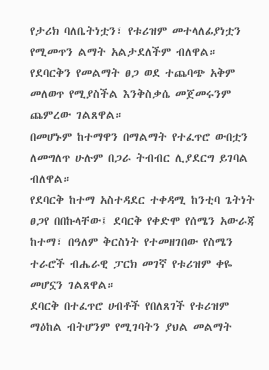የታሪክ ባለቤትነቷን፣ የቱሪዝም መተላለፊያነቷን የሚመጥን ልማት አልታደለችም ብለዋል።
የደባርቅን የመልማት ፀጋ ወደ ተጨባጭ አቅም መለወጥ የሚያስችል እንቅስቃሴ መጀመሩንም ጨምረው ገልጸዋል።
በመሆኑም ከተማዋን በማልማት የተፈጥሮ ውበቷን ለመግለጥ ሁሉም በጋራ ትብብር ሊያደርግ ይገባል ብለዋል።
የደባርቅ ከተማ አስተዳደር ተቀዳሚ ከንቲባ ጌትነት ፀጋየ በበኩላቸው፤ ደባርቅ የቀድሞ የሰሜን አውራጃ ከተማ፣ በዓለም ቅርስነት የተመዘገበው የስሜን ተራሮች ብሔራዊ ፓርክ መገኛ የቱሪዝም ቀዬ መሆኗን ገልጸዋል።
ደባርቅ በተፈጥሮ ሀብቶች የበለጸገች የቱሪዝም ማዕከል ብትሆንም የሚገባትን ያህል መልማት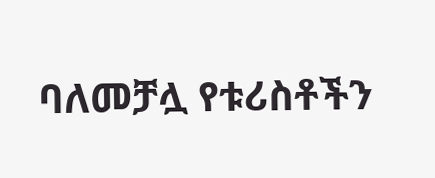ባለመቻሏ የቱሪስቶችን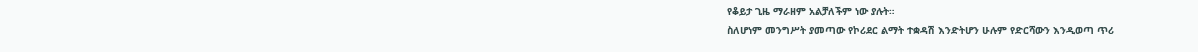የቆይታ ጊዜ ማራዘም አልቻለችም ነው ያሉት።
ስለሆነም መንግሥት ያመጣው የኮሪደር ልማት ተቋዳሽ እንድትሆን ሁሉም የድርሻውን እንዲወጣ ጥሪ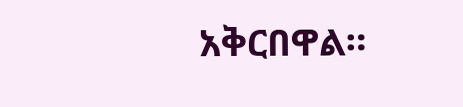አቅርበዋል።